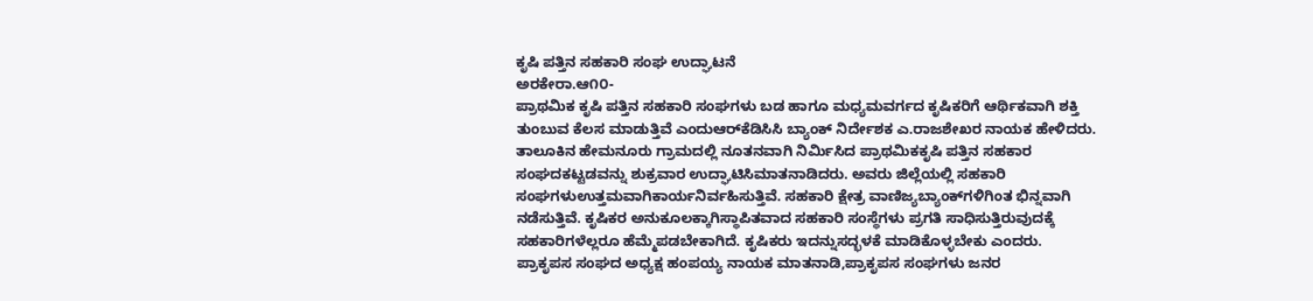ಕೃಷಿ ಪತ್ತಿನ ಸಹಕಾರಿ ಸಂಘ ಉದ್ಘಾಟನೆ
ಅರಕೇರಾ.ಆ೧೦-
ಪ್ರಾಥಮಿಕ ಕೃಷಿ ಪತ್ತಿನ ಸಹಕಾರಿ ಸಂಘಗಳು ಬಡ ಹಾಗೂ ಮಧ್ಯಮವರ್ಗದ ಕೃಷಿಕರಿಗೆ ಆರ್ಥಿಕವಾಗಿ ಶಕ್ತಿ ತುಂಬುವ ಕೆಲಸ ಮಾಡುತ್ತಿವೆ ಎಂದುಆರ್‌ಕೆಡಿಸಿಸಿ ಬ್ಯಾಂಕ್ ನಿರ್ದೇಶಕ ಎ.ರಾಜಶೇಖರ ನಾಯಕ ಹೇಳಿದರು.
ತಾಲೂಕಿನ ಹೇಮನೂರು ಗ್ರಾಮದಲ್ಲಿ ನೂತನವಾಗಿ ನಿರ್ಮಿಸಿದ ಪ್ರಾಥಮಿಕಕೃಷಿ ಪತ್ತಿನ ಸಹಕಾರ ಸಂಘದಕಟ್ಟಡವನ್ನು ಶುಕ್ರವಾರ ಉದ್ಘಾಟಿಸಿಮಾತನಾಡಿದರು. ಅವರು ಜಿಲ್ಲೆಯಲ್ಲಿ ಸಹಕಾರಿ ಸಂಘಗಳುಉತ್ತಮವಾಗಿಕಾರ್ಯನಿರ್ವಹಿಸುತ್ತಿವೆ. ಸಹಕಾರಿ ಕ್ಷೇತ್ರ ವಾಣಿಜ್ಯಬ್ಯಾಂಕ್‌ಗಳಿಗಿಂತ ಭಿನ್ನವಾಗಿ ನಡೆಸುತ್ತಿವೆ. ಕೃಷಿಕರ ಅನುಕೂಲಕ್ಕಾಗಿಸ್ಥಾಪಿತವಾದ ಸಹಕಾರಿ ಸಂಸ್ಥೆಗಳು ಪ್ರಗತಿ ಸಾಧಿಸುತ್ತಿರುವುದಕ್ಕೆ
ಸಹಕಾರಿಗಳೆಲ್ಲರೂ ಹೆಮ್ಮೆಪಡಬೇಕಾಗಿದೆ. ಕೃಷಿಕರು ಇದನ್ನುಸದ್ಭಳಕೆ ಮಾಡಿಕೊಳ್ಳಬೇಕು ಎಂದರು.
ಪ್ರಾಕೃಪಸ ಸಂಘದ ಅಧ್ಯಕ್ಷ ಹಂಪಯ್ಯ ನಾಯಕ ಮಾತನಾಡಿ,ಪ್ರಾಕೃಪಸ ಸಂಘಗಳು ಜನರ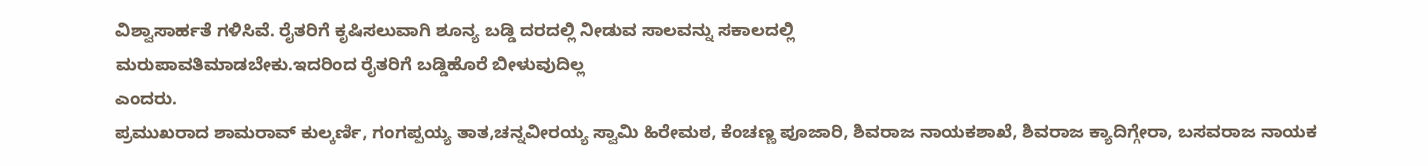ವಿಶ್ವಾಸಾರ್ಹತೆ ಗಳಿಸಿವೆ. ರೈತರಿಗೆ ಕೃಷಿಸಲುವಾಗಿ ಶೂನ್ಯ ಬಡ್ಡಿ ದರದಲ್ಲಿ ನೀಡುವ ಸಾಲವನ್ನು ಸಕಾಲದಲ್ಲಿ
ಮರುಪಾವತಿಮಾಡಬೇಕು.ಇದರಿಂದ ರೈತರಿಗೆ ಬಡ್ಡಿಹೊರೆ ಬೀಳುವುದಿಲ್ಲ
ಎಂದರು.
ಪ್ರಮುಖರಾದ ಶಾಮರಾವ್ ಕುಲ್ಕರ್ಣಿ, ಗಂಗಪ್ಪಯ್ಯ ತಾತ,ಚನ್ನವೀರಯ್ಯ ಸ್ವಾಮಿ ಹಿರೇಮಠ, ಕೆಂಚಣ್ಣ ಪೂಜಾರಿ, ಶಿವರಾಜ ನಾಯಕಶಾಖೆ, ಶಿವರಾಜ ಕ್ಯಾದಿಗ್ಗೇರಾ, ಬಸವರಾಜ ನಾಯಕ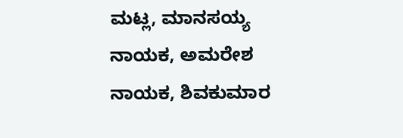ಮಟ್ಲ, ಮಾನಸಯ್ಯ
ನಾಯಕ, ಅಮರೇಶ ನಾಯಕ, ಶಿವಕುಮಾರ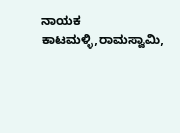ನಾಯಕ ಕಾಟಮಳ್ಳಿ,ರಾಮಸ್ವಾಮಿ,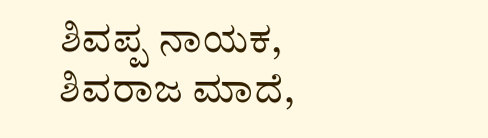ಶಿವಪ್ಪ ನಾಯಕ, ಶಿವರಾಜ ಮಾದೆ,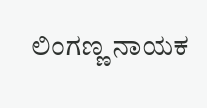ಲಿಂಗಣ್ಣ ನಾಯಕ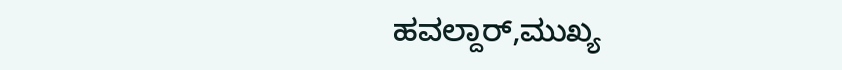ಹವಲ್ದಾರ್,ಮುಖ್ಯ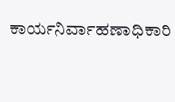ಕಾರ್ಯನಿರ್ವಾಹಣಾಧಿಕಾರಿ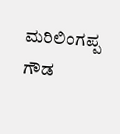ಮರಿಲಿಂಗಪ್ಪ ಗೌಡ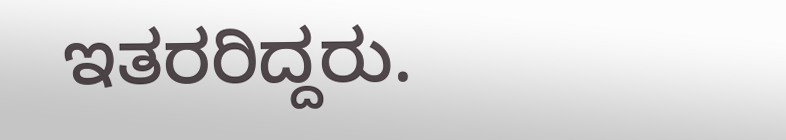ಇತರರಿದ್ದರು.